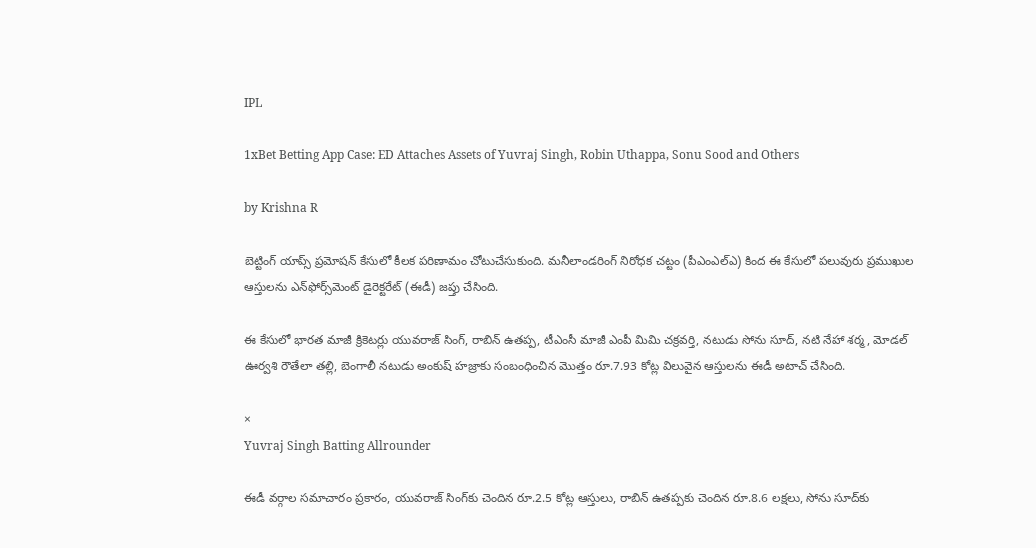IPL

1xBet Betting App Case: ED Attaches Assets of Yuvraj Singh, Robin Uthappa, Sonu Sood and Others

by Krishna R

బెట్టింగ్ యాప్స్ ప్రమోషన్ కేసులో కీలక పరిణామం చోటుచేసుకుంది. మనీలాండరింగ్ నిరోధక చట్టం (పీఎంఎల్‌ఎ) కింద ఈ కేసులో పలువురు ప్రముఖుల ఆస్తులను ఎన్‌ఫోర్స్‌మెంట్ డైరెక్టరేట్ (ఈడీ) జప్తు చేసింది.

ఈ కేసులో భారత మాజీ క్రికెటర్లు యువరాజ్ సింగ్, రాబిన్ ఉతప్ప, టీఎంసీ మాజీ ఎంపీ మిమి చక్రవర్తి, నటుడు సోను సూద్, నటి నేహా శర్మ, మోడల్ ఊర్వశి రౌతేలా తల్లి, బెంగాలీ నటుడు అంకుష్ హజ్రాకు సంబంధించిన మొత్తం రూ.7.93 కోట్ల విలువైన ఆస్తులను ఈడీ అటాచ్ చేసింది.

×
Yuvraj Singh Batting Allrounder

ఈడీ వర్గాల సమాచారం ప్రకారం, యువరాజ్ సింగ్‌కు చెందిన రూ.2.5 కోట్ల ఆస్తులు, రాబిన్ ఉతప్పకు చెందిన రూ.8.6 లక్షలు, సోను సూద్‌కు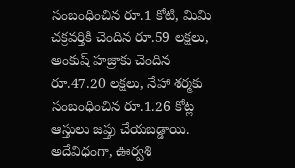సంబంధించిన రూ.1 కోటి, మిమి చక్రవర్తికి చెందిన రూ.59 లక్షలు, అంకుష్ హజ్రాకు చెందిన రూ.47.20 లక్షలు, నేహా శర్మకు సంబంధించిన రూ.1.26 కోట్ల ఆస్తులు జప్తు చేయబడ్డాయి. అదేవిధంగా, ఊర్వశి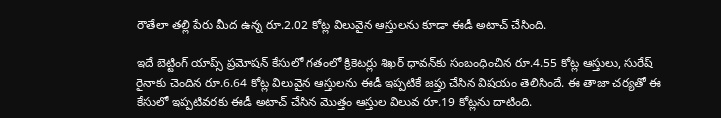రౌతేలా తల్లి పేరు మీద ఉన్న రూ.2.02 కోట్ల విలువైన ఆస్తులను కూడా ఈడీ అటాచ్ చేసింది.

ఇదే బెట్టింగ్ యాప్స్ ప్రమోషన్ కేసులో గతంలో క్రికెటర్లు శిఖర్ ధావన్‌కు సంబంధించిన రూ.4.55 కోట్ల ఆస్తులు, సురేష్ రైనాకు చెందిన రూ.6.64 కోట్ల విలువైన ఆస్తులను ఈడీ ఇప్పటికే జప్తు చేసిన విషయం తెలిసిందే. ఈ తాజా చర్యతో ఈ కేసులో ఇప్పటివరకు ఈడీ అటాచ్ చేసిన మొత్తం ఆస్తుల విలువ రూ.19 కోట్లను దాటింది.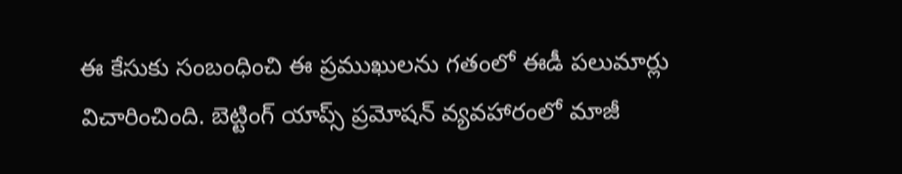ఈ కేసుకు సంబంధించి ఈ ప్రముఖులను గతంలో ఈడీ పలుమార్లు విచారించింది. బెట్టింగ్ యాప్స్ ప్రమోషన్ వ్యవహారంలో మాజీ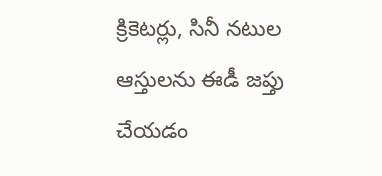క్రికెటర్లు, సినీ నటుల ఆస్తులను ఈడీ జప్తు చేయడం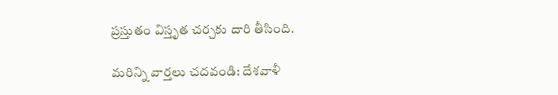ప్రస్తుతం విస్తృత చర్చకు దారి తీసింది.

మరిన్ని వార్తలు చదవండి: దేశవాళీ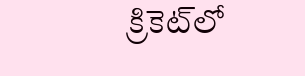క్రికెట్‌లో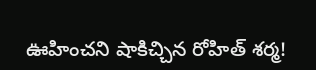ఊహించని షాకిచ్చిన రోహిత్ శర్మ!